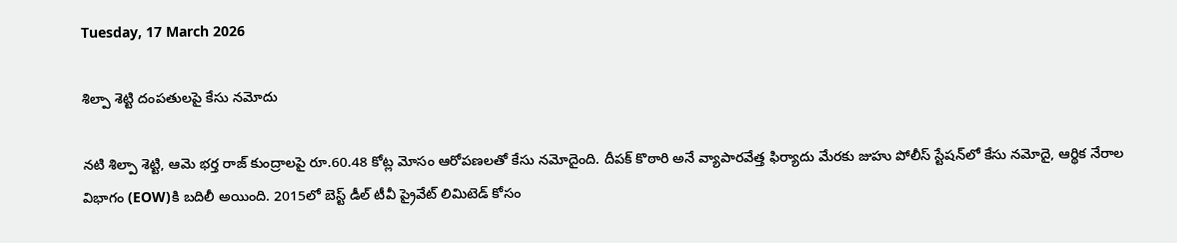Tuesday, 17 March 2026

శిల్పా శెట్టి దంపతులపై కేసు నమోదు

నటి శిల్పా శెట్టి, ఆమె భర్త రాజ్ కుంద్రాలపై రూ.60.48 కోట్ల మోసం ఆరోపణలతో కేసు నమోదైంది. దీపక్ కొఠారి అనే వ్యాపారవేత్త ఫిర్యాదు మేరకు జుహు పోలీస్ స్టేషన్‌లో కేసు నమోదై, ఆర్థిక నేరాల విభాగం (EOW)కి బదిలీ అయింది. 2015లో బెస్ట్ డీల్ టీవీ ప్రైవేట్ లిమిటెడ్ కోసం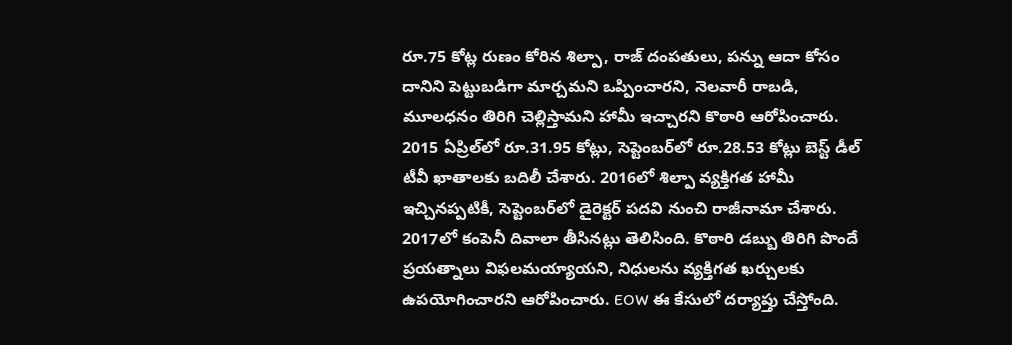రూ.75 కోట్ల రుణం కోరిన శిల్పా, రాజ్ దంపతులు, పన్ను ఆదా కోసం దానిని పెట్టుబడిగా మార్చమని ఒప్పించారని, నెలవారీ రాబడి, మూలధనం తిరిగి చెల్లిస్తామని హామీ ఇచ్చారని కొఠారి ఆరోపించారు. 2015 ఏప్రిల్‌లో రూ.31.95 కోట్లు, సెప్టెంబర్‌లో రూ.28.53 కోట్లు బెస్ట్ డీల్ టీవీ ఖాతాలకు బదిలీ చేశారు. 2016లో శిల్పా వ్యక్తిగత హామీ ఇచ్చినప్పటికీ, సెప్టెంబర్‌లో డైరెక్టర్ పదవి నుంచి రాజీనామా చేశారు. 2017లో కంపెనీ దివాలా తీసినట్లు తెలిసింది. కొఠారి డబ్బు తిరిగి పొందే ప్రయత్నాలు విఫలమయ్యాయని, నిధులను వ్యక్తిగత ఖర్చులకు ఉపయోగించారని ఆరోపించారు. EOW ఈ కేసులో దర్యాప్తు చేస్తోంది.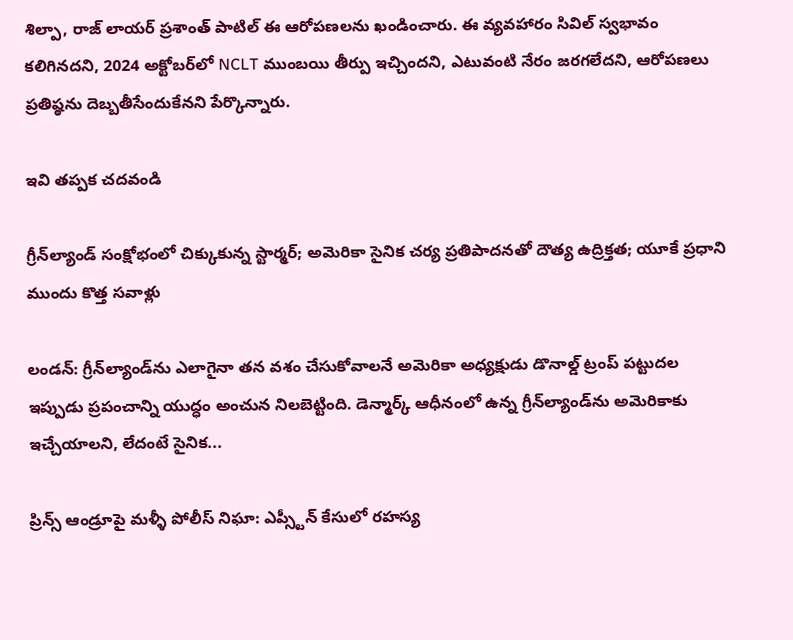శిల్పా, రాజ్ లాయర్ ప్రశాంత్ పాటిల్ ఈ ఆరోపణలను ఖండించారు. ఈ వ్యవహారం సివిల్ స్వభావం కలిగినదని, 2024 అక్టోబర్‌లో NCLT ముంబయి తీర్పు ఇచ్చిందని, ఎటువంటి నేరం జరగలేదని, ఆరోపణలు ప్రతిష్ఠను దెబ్బతీసేందుకేనని పేర్కొన్నారు.

ఇవి తప్పక చదవండి

గ్రీన్‌ల్యాండ్ సంక్షోభంలో చిక్కుకున్న స్టార్మర్; అమెరికా సైనిక చర్య ప్రతిపాదనతో దౌత్య ఉద్రిక్తత; యూకే ప్రధాని ముందు కొత్త సవాళ్లు

లండన్: గ్రీన్‌ల్యాండ్‌ను ఎలాగైనా తన వశం చేసుకోవాలనే అమెరికా అధ్యక్షుడు డొనాల్డ్ ట్రంప్ పట్టుదల ఇప్పుడు ప్రపంచాన్ని యుద్ధం అంచున నిలబెట్టింది. డెన్మార్క్ ఆధీనంలో ఉన్న గ్రీన్‌ల్యాండ్‌ను అమెరికాకు ఇచ్చేయాలని, లేదంటే సైనిక...

ప్రిన్స్ ఆండ్రూపై మళ్ళీ పోలీస్ నిఘా: ఎప్స్టీన్ కేసులో రహస్య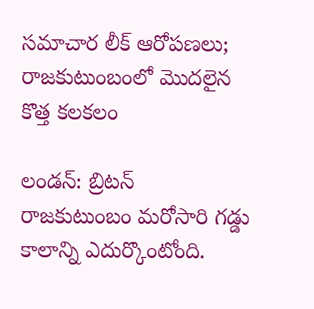సమాచార లీక్ ఆరోపణలు; రాజకుటుంబంలో మొదలైన కొత్త కలకలం

లండన్: బ్రిటన్ రాజకుటుంబం మరోసారి గడ్డు కాలాన్ని ఎదుర్కొంటోంది.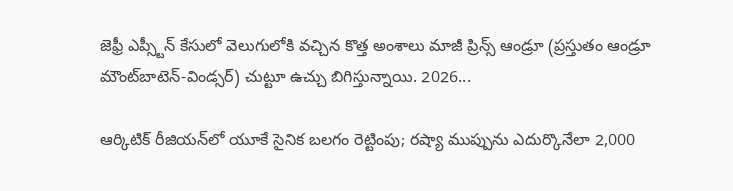జెఫ్రీ ఎప్స్టీన్ కేసులో వెలుగులోకి వచ్చిన కొత్త అంశాలు మాజీ ప్రిన్స్ ఆండ్రూ (ప్రస్తుతం ఆండ్రూ మౌంట్‌బాటెన్-విండ్సర్) చుట్టూ ఉచ్చు బిగిస్తున్నాయి. 2026...

ఆర్కిటిక్ రీజియన్‌లో యూకే సైనిక బలగం రెట్టింపు; రష్యా ముప్పును ఎదుర్కొనేలా 2,000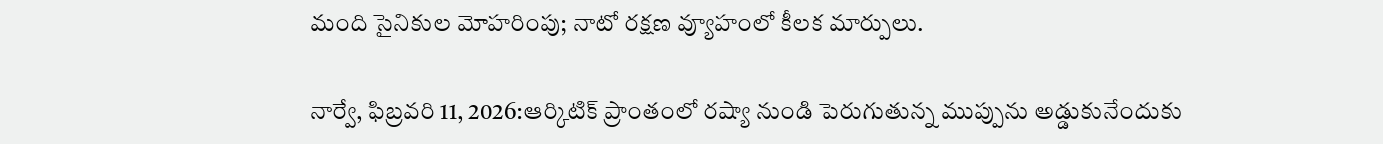మంది సైనికుల మోహరింపు; నాటో రక్షణ వ్యూహంలో కీలక మార్పులు.

నార్వే, ఫిబ్రవరి 11, 2026:ఆర్కిటిక్ ప్రాంతంలో రష్యా నుండి పెరుగుతున్న ముప్పును అడ్డుకునేందుకు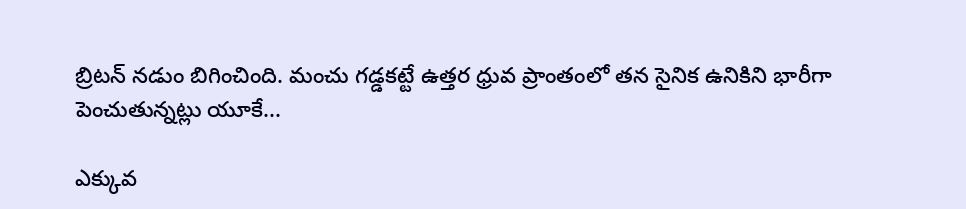బ్రిటన్ నడుం బిగించింది. మంచు గడ్డకట్టే ఉత్తర ధ్రువ ప్రాంతంలో తన సైనిక ఉనికిని భారీగా పెంచుతున్నట్లు యూకే...

ఎక్కువ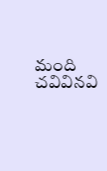మంది చవివినవి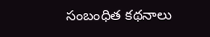సంబంధిత కథనాలు